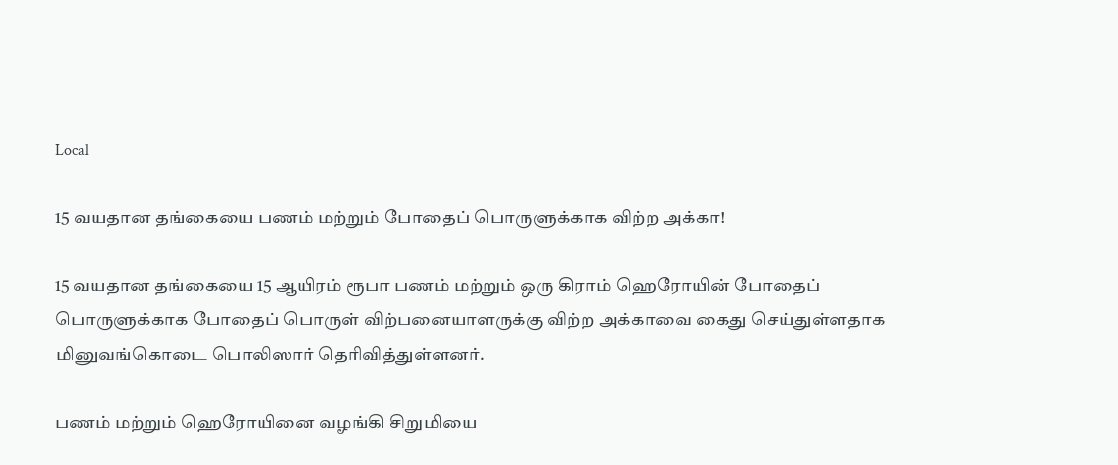Local

15 வயதான தங்கையை பணம் மற்றும் போதைப் பொருளுக்காக விற்ற அக்கா!

15 வயதான தங்கையை 15 ஆயிரம் ரூபா பணம் மற்றும் ஒரு கிராம் ஹெரோயின் போதைப் பொருளுக்காக போதைப் பொருள் விற்பனையாளருக்கு விற்ற அக்காவை கைது செய்துள்ளதாக மினுவங்கொடை பொலிஸார் தெரிவித்துள்ளனர்.

பணம் மற்றும் ஹெரோயினை வழங்கி சிறுமியை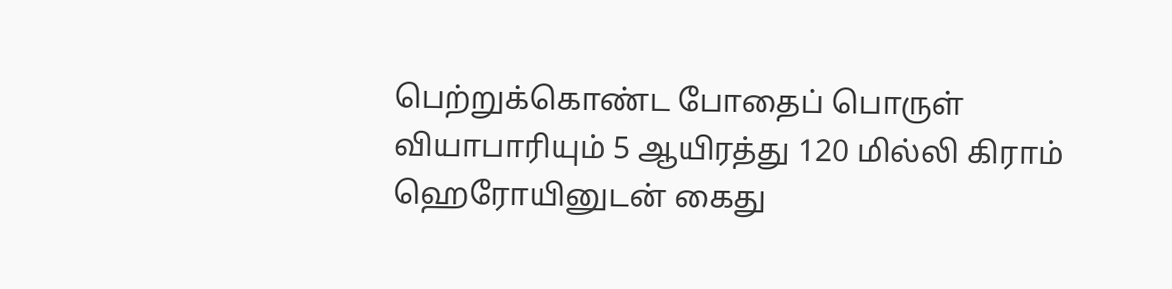பெற்றுக்கொண்ட போதைப் பொருள் வியாபாரியும் 5 ஆயிரத்து 120 மில்லி கிராம் ஹெரோயினுடன் கைது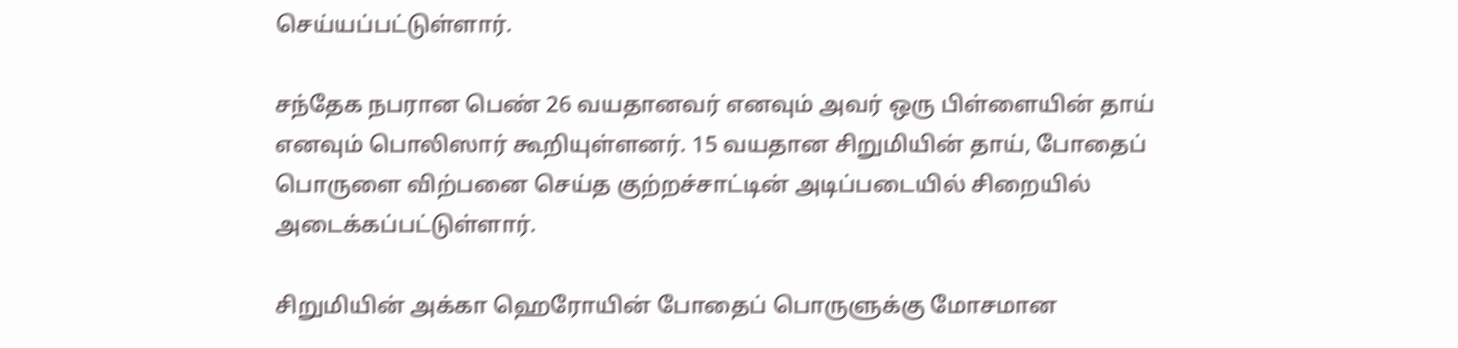செய்யப்பட்டுள்ளார்.

சந்தேக நபரான பெண் 26 வயதானவர் எனவும் அவர் ஒரு பிள்ளையின் தாய் எனவும் பொலிஸார் கூறியுள்ளனர். 15 வயதான சிறுமியின் தாய், போதைப் பொருளை விற்பனை செய்த குற்றச்சாட்டின் அடிப்படையில் சிறையில் அடைக்கப்பட்டுள்ளார்.

சிறுமியின் அக்கா ஹெரோயின் போதைப் பொருளுக்கு மோசமான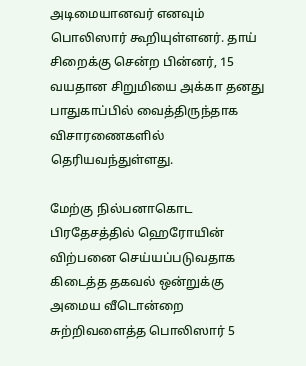அடிமையானவர் எனவும் பொலிஸார் கூறியுள்ளனர். தாய் சிறைக்கு சென்ற பின்னர், 15 வயதான சிறுமியை அக்கா தனது பாதுகாப்பில் வைத்திருந்தாக விசாரணைகளில் தெரியவந்துள்ளது.

மேற்கு நில்பனாகொட பிரதேசத்தில் ஹெரோயின் விற்பனை செய்யப்படுவதாக கிடைத்த தகவல் ஒன்றுக்கு அமைய வீடொன்றை சுற்றிவளைத்த பொலிஸார் 5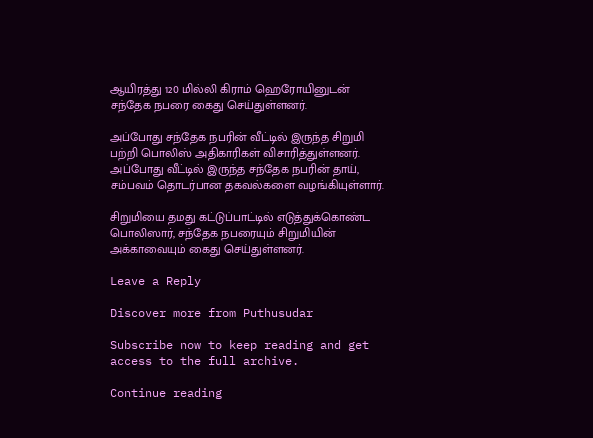ஆயிரத்து 120 மில்லி கிராம் ஹெரோயினுடன் சந்தேக நபரை கைது செய்துள்ளனர்.

அப்போது சந்தேக நபரின் வீட்டில் இருந்த சிறுமி பற்றி பொலிஸ் அதிகாரிகள் விசாரித்துள்ளனர். அப்போது வீட்டில் இருந்த சந்தேக நபரின் தாய், சம்பவம் தொடர்பான தகவல்களை வழங்கியுள்ளார்.

சிறுமியை தமது கட்டுப்பாட்டில் எடுத்துக்கொண்ட பொலிஸார், சந்தேக நபரையும் சிறுமியின் அக்காவையும் கைது செய்துள்ளனர்.

Leave a Reply

Discover more from Puthusudar

Subscribe now to keep reading and get access to the full archive.

Continue reading